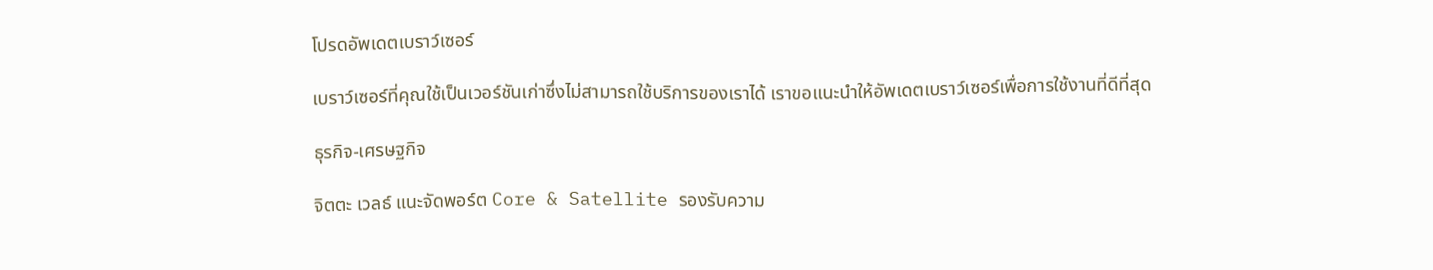โปรดอัพเดตเบราว์เซอร์

เบราว์เซอร์ที่คุณใช้เป็นเวอร์ชันเก่าซึ่งไม่สามารถใช้บริการของเราได้ เราขอแนะนำให้อัพเดตเบราว์เซอร์เพื่อการใช้งานที่ดีที่สุด

ธุรกิจ-เศรษฐกิจ

จิตตะ เวลธ์ แนะจัดพอร์ต Core & Satellite รองรับความ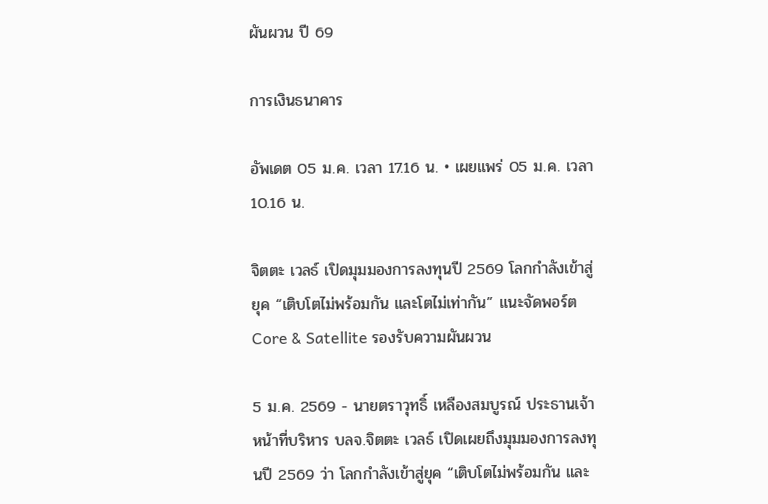ผันผวน ปี 69

การเงินธนาคาร

อัพเดต 05 ม.ค. เวลา 17.16 น. • เผยแพร่ 05 ม.ค. เวลา 10.16 น.

จิตตะ เวลธ์ เปิดมุมมองการลงทุนปี 2569 โลกกำลังเข้าสู่ยุค “เติบโตไม่พร้อมกัน และโตไม่เท่ากัน” แนะจัดพอร์ต Core & Satellite รองรับความผันผวน

5 ม.ค. 2569 - นายตราวุทธิ์ เหลืองสมบูรณ์ ประธานเจ้าหน้าที่บริหาร บลจ.จิตตะ เวลธ์ เปิดเผยถึงมุมมองการลงทุนปี 2569 ว่า โลกกำลังเข้าสู่ยุค “เติบโตไม่พร้อมกัน และ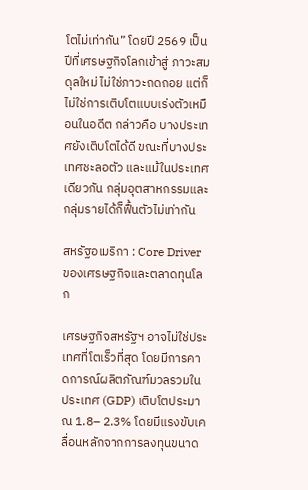โตไม่เท่ากัน” โดยปี 2569 เป็นปีที่เศรษฐกิจโลกเข้าสู่ ภาวะสมดุลใหม่ ไม่ใช่ภาวะถดถอย แต่ก็ไม่ใช่การเติบโตแบบเร่งตัวเหมือนในอดีต กล่าวคือ บางประเทศยังเติบโตได้ดี ขณะที่บางประเทศชะลอตัว และแม้ในประเทศเดียวกัน กลุ่มอุตสาหกรรมและกลุ่มรายได้ก็ฟื้นตัวไม่เท่ากัน

สหรัฐอเมริกา : Core Driver ของเศรษฐกิจและตลาดทุนโลก

เศรษฐกิจสหรัฐฯ อาจไม่ใช่ประเทศที่โตเร็วที่สุด โดยมีการคาดการณ์ผลิตภัณฑ์มวลรวมในประเทศ (GDP) เติบโตประมาณ 1.8– 2.3% โดยมีแรงขับเคลื่อนหลักจากการลงทุนขนาด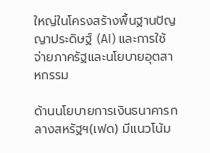ใหญ่ในโครงสร้างพื้นฐานปัญญาประดิษฐ์ (AI) และการใช้จ่ายภาครัฐและนโยบายอุตสาหกรรม

ด้านนโยบายการเงินธนาคารกลางสหรัฐฯ(เฟด) มีแนวโน้ม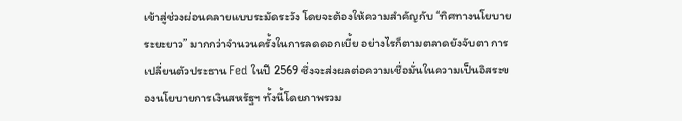เข้าสู่ช่วงผ่อนคลายแบบระมัดระวัง โดยจะต้องให้ความสำคัญกับ “ทิศทางนโยบายระยะยาว” มากกว่าจำนวนครั้งในการลดดอกเบี้ย อย่างไรก็ตามตลาดยังจับตา การเปลี่ยนตัวประธาน Fed ในปี 2569 ซึ่งจะส่งผลต่อความเชื่อมั่นในความเป็นอิสระของนโยบายการเงินสหรัฐฯ ทั้งนี้โดยภาพรวม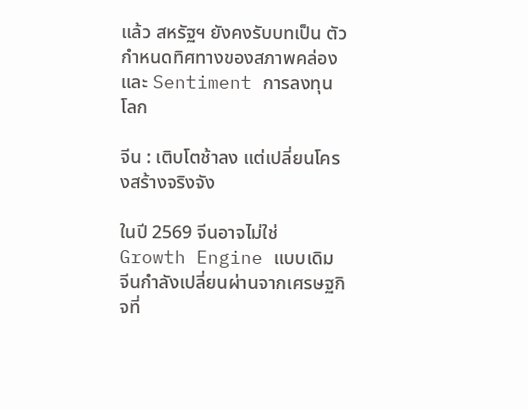แล้ว สหรัฐฯ ยังคงรับบทเป็น ตัวกำหนดทิศทางของสภาพคล่องและ Sentiment การลงทุนโลก

จีน : เติบโตช้าลง แต่เปลี่ยนโครงสร้างจริงจัง

ในปี 2569 จีนอาจไม่ใช่ Growth Engine แบบเดิม จีนกำลังเปลี่ยนผ่านจากเศรษฐกิจที่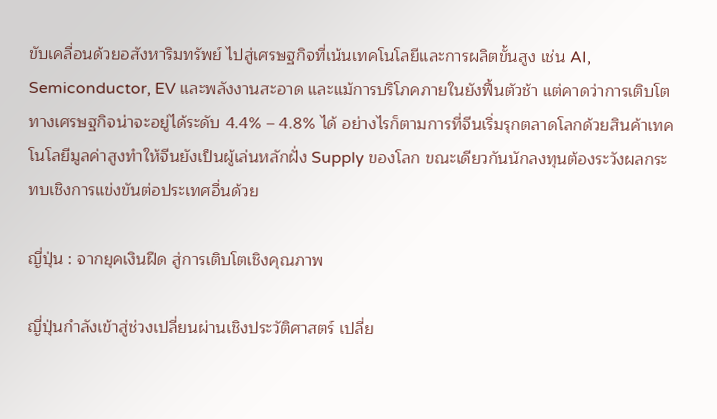ขับเคลื่อนด้วยอสังหาริมทรัพย์ ไปสู่เศรษฐกิจที่เน้นเทคโนโลยีและการผลิตขั้นสูง เช่น AI, Semiconductor, EV และพลังงานสะอาด และแม้การบริโภคภายในยังฟื้นตัวช้า แต่คาดว่าการเติบโตทางเศรษฐกิจน่าจะอยู่ได้ระดับ 4.4% – 4.8% ได้ อย่างไรก็ตามการที่จีนเริ่มรุกตลาดโลกด้วยสินค้าเทคโนโลยีมูลค่าสูงทำให้จีนยังเป็นผู้เล่นหลักฝั่ง Supply ของโลก ขณะเดียวกันนักลงทุนต้องระวังผลกระทบเชิงการแข่งขันต่อประเทศอื่นด้วย

ญี่ปุ่น : จากยุคเงินฝืด สู่การเติบโตเชิงคุณภาพ

ญี่ปุ่นกำลังเข้าสู่ช่วงเปลี่ยนผ่านเชิงประวัติศาสตร์ เปลี่ย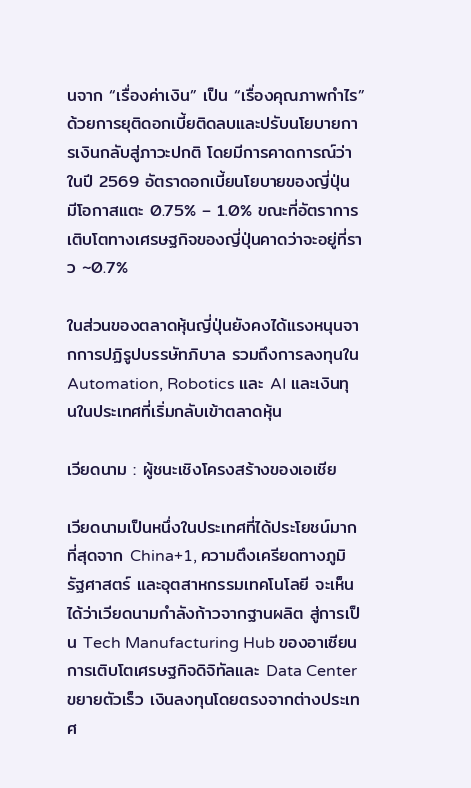นจาก “เรื่องค่าเงิน” เป็น “เรื่องคุณภาพกำไร” ด้วยการยุติดอกเบี้ยติดลบและปรับนโยบายการเงินกลับสู่ภาวะปกติ โดยมีการคาดการณ์ว่าในปี 2569 อัตราดอกเบี้ยนโยบายของญี่ปุ่น มีโอกาสแตะ 0.75% – 1.0% ขณะที่อัตราการเติบโตทางเศรษฐกิจของญี่ปุ่นคาดว่าจะอยู่ที่ราว ~0.7%

ในส่วนของตลาดหุ้นญี่ปุ่นยังคงได้แรงหนุนจากการปฏิรูปบรรษัทภิบาล รวมถึงการลงทุนใน Automation, Robotics และ AI และเงินทุนในประเทศที่เริ่มกลับเข้าตลาดหุ้น

เวียดนาม : ผู้ชนะเชิงโครงสร้างของเอเชีย

เวียดนามเป็นหนึ่งในประเทศที่ได้ประโยชน์มากที่สุดจาก China+1, ความตึงเครียดทางภูมิรัฐศาสตร์ และอุตสาหกรรมเทคโนโลยี จะเห็นได้ว่าเวียดนามกำลังก้าวจากฐานผลิต สู่การเป็น Tech Manufacturing Hub ของอาเซียน การเติบโตเศรษฐกิจดิจิทัลและ Data Center ขยายตัวเร็ว เงินลงทุนโดยตรงจากต่างประเทศ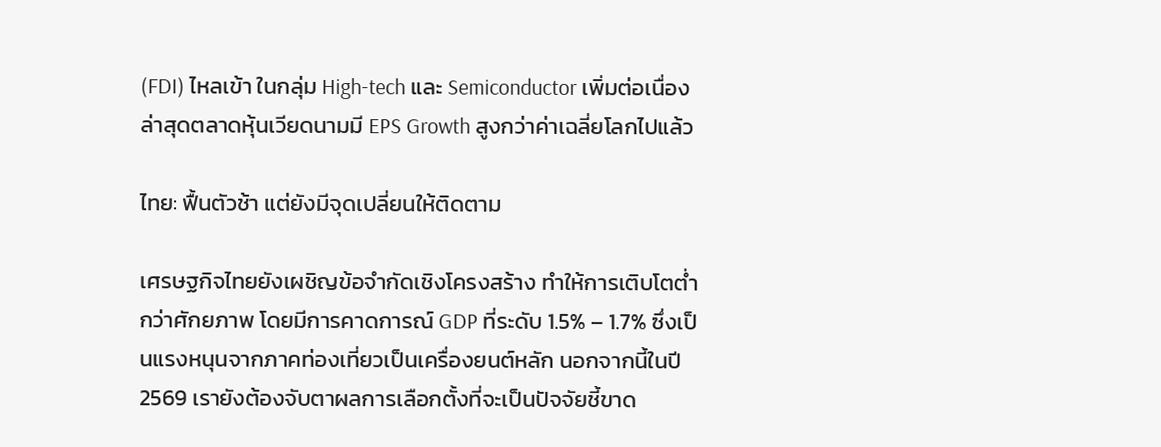(FDI) ไหลเข้า ในกลุ่ม High-tech และ Semiconductor เพิ่มต่อเนื่อง ล่าสุดตลาดหุ้นเวียดนามมี EPS Growth สูงกว่าค่าเฉลี่ยโลกไปแล้ว

ไทย: ฟื้นตัวช้า แต่ยังมีจุดเปลี่ยนให้ติดตาม

เศรษฐกิจไทยยังเผชิญข้อจำกัดเชิงโครงสร้าง ทำให้การเติบโตต่ำกว่าศักยภาพ โดยมีการคาดการณ์ GDP ที่ระดับ 1.5% – 1.7% ซึ่งเป็นแรงหนุนจากภาคท่องเที่ยวเป็นเครื่องยนต์หลัก นอกจากนี้ในปี 2569 เรายังต้องจับตาผลการเลือกตั้งที่จะเป็นปัจจัยชี้ขาด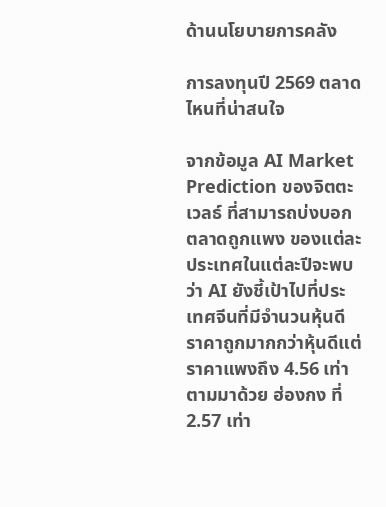ด้านนโยบายการคลัง

การลงทุนปี 2569 ตลาดไหนที่น่าสนใจ

จากข้อมูล AI Market Prediction ของจิตตะ เวลธ์ ที่สามารถบ่งบอกตลาดถูกแพง ของแต่ละประเทศในแต่ละปีจะพบว่า AI ยังชี้เป้าไปที่ประเทศจีนที่มีจำนวนหุ้นดีราคาถูกมากกว่าหุ้นดีแต่ราคาแพงถึง 4.56 เท่า ตามมาด้วย ฮ่องกง ที่ 2.57 เท่า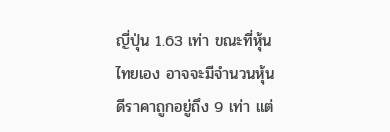ญี่ปุ่น 1.63 เท่า ขณะที่หุ้นไทยเอง อาจจะมีจำนวนหุ้นดีราคาถูกอยู่ถึง 9 เท่า แต่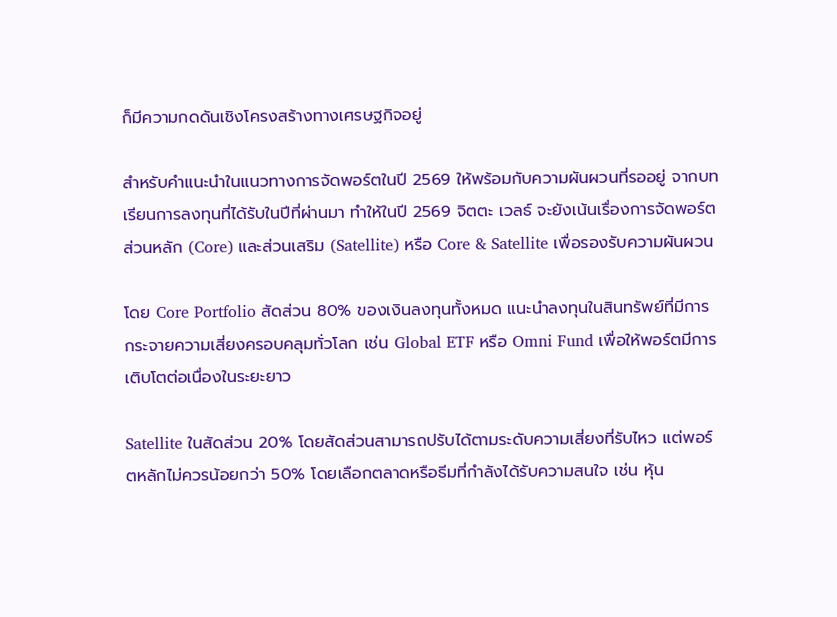ก็มีความกดดันเชิงโครงสร้างทางเศรษฐกิจอยู่

สำหรับคำแนะนำในแนวทางการจัดพอร์ตในปี 2569 ให้พร้อมกับความผันผวนที่รออยู่ จากบทเรียนการลงทุนที่ได้รับในปีที่ผ่านมา ทำให้ในปี 2569 จิตตะ เวลธ์ จะยังเน้นเรื่องการจัดพอร์ตส่วนหลัก (Core) และส่วนเสริม (Satellite) หรือ Core & Satellite เพื่อรองรับความผันผวน

โดย Core Portfolio สัดส่วน 80% ของเงินลงทุนทั้งหมด แนะนำลงทุนในสินทรัพย์ที่มีการกระจายความเสี่ยงครอบคลุมทั่วโลก เช่น Global ETF หรือ Omni Fund เพื่อให้พอร์ตมีการเติบโตต่อเนื่องในระยะยาว

Satellite ในสัดส่วน 20% โดยสัดส่วนสามารถปรับได้ตามระดับความเสี่ยงที่รับไหว แต่พอร์ตหลักไม่ควรน้อยกว่า 50% โดยเลือกตลาดหรือธีมที่กำลังได้รับความสนใจ เช่น หุ้น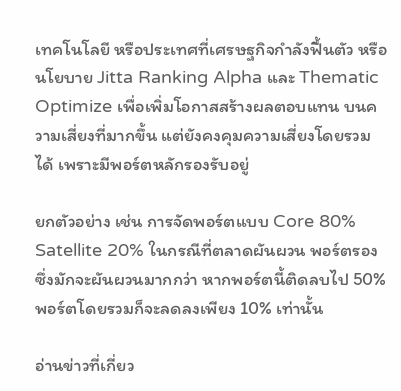เทคโนโลยี หรือประเทศที่เศรษฐกิจกำลังฟื้นตัว หรือนโยบาย Jitta Ranking Alpha และ Thematic Optimize เพื่อเพิ่มโอกาสสร้างผลตอบแทน บนความเสี่ยงที่มากขึ้น แต่ยังคงคุมความเสี่ยงโดยรวมได้ เพราะมีพอร์ตหลักรองรับอยู่

ยกตัวอย่าง เช่น การจัดพอร์ตแบบ Core 80% Satellite 20% ในกรณีที่ตลาดผันผวน พอร์ตรองซึ่งมักจะผันผวนมากกว่า หากพอร์ตนี้ติดลบไป 50% พอร์ตโดยรวมก็จะลดลงเพียง 10% เท่านั้น

อ่านข่าวที่เกี่ยว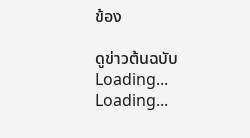ข้อง

ดูข่าวต้นฉบับ
Loading...
Loading...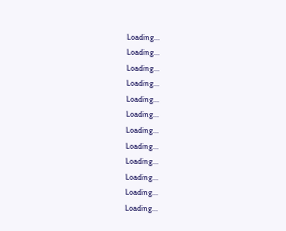Loading...
Loading...
Loading...
Loading...
Loading...
Loading...
Loading...
Loading...
Loading...
Loading...
Loading...
Loading...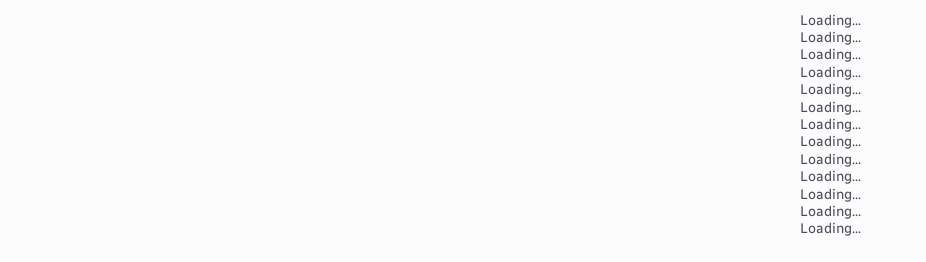Loading...
Loading...
Loading...
Loading...
Loading...
Loading...
Loading...
Loading...
Loading...
Loading...
Loading...
Loading...
Loading...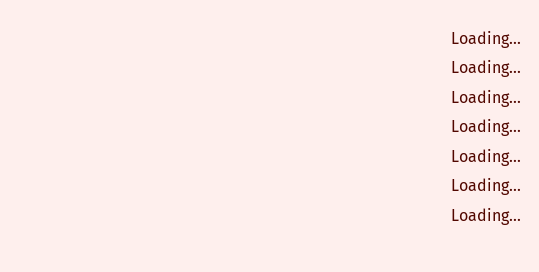Loading...
Loading...
Loading...
Loading...
Loading...
Loading...
Loading...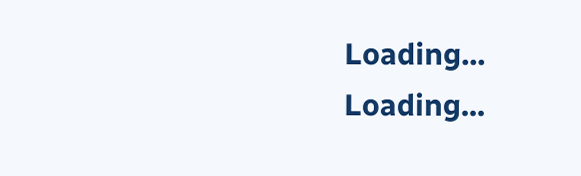Loading...
Loading...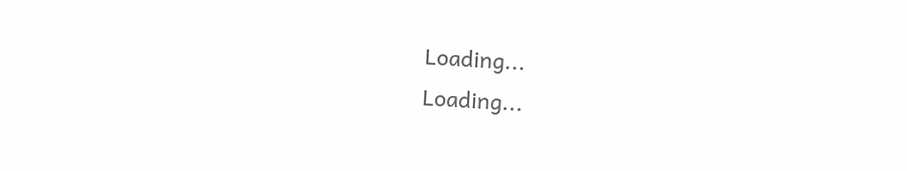Loading...
Loading...